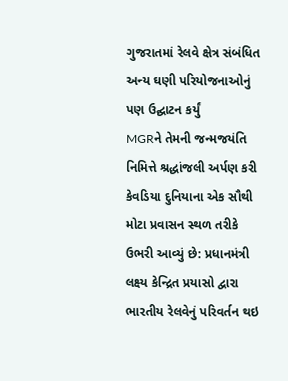ગુજરાતમાં રેલવે ક્ષેત્ર સંબંધિત અન્ય ઘણી પરિયોજનાઓનું પણ ઉદ્ઘાટન કર્યું
MGRને તેમની જન્મજયંતિ નિમિત્તે શ્રદ્ધાંજલી અર્પણ કરી
કેવડિયા દુનિયાના એક સૌથી મોટા પ્રવાસન સ્થળ તરીકે ઉભરી આવ્યું છે: પ્રધાનમંત્રી
લક્ષ્ય કેન્દ્રિત પ્રયાસો દ્વારા ભારતીય રેલવેનું પરિવર્તન થઇ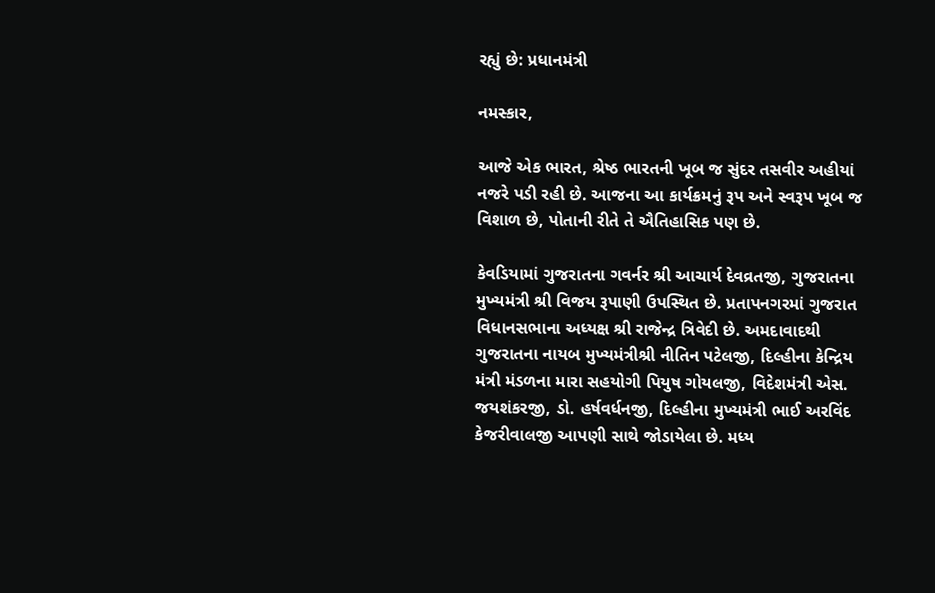રહ્યું છે: પ્રધાનમંત્રી

નમસ્કાર,

આજે એક ભારત, શ્રેષ્ઠ ભારતની ખૂબ જ સુંદર તસવીર અહીયાં નજરે પડી રહી છે. આજના આ કાર્યક્રમનું રૂપ અને સ્વરૂપ ખૂબ જ વિશાળ છે, પોતાની રીતે તે ઐતિહાસિક પણ છે.

કેવડિયામાં ગુજરાતના ગવર્નર શ્રી આચાર્ય દેવવ્રતજી, ગુજરાતના મુખ્યમંત્રી શ્રી વિજય રૂપાણી ઉપસ્થિત છે. પ્રતાપનગરમાં ગુજરાત વિધાનસભાના અધ્યક્ષ શ્રી રાજેન્દ્ર ત્રિવેદી છે. અમદાવાદથી ગુજરાતના નાયબ મુખ્યમંત્રીશ્રી નીતિન પટેલજી, દિલ્હીના કેન્દ્રિય મંત્રી મંડળના મારા સહયોગી પિયુષ ગોયલજી, વિદેશમંત્રી એસ. જયશંકરજી, ડો. હર્ષવર્ધનજી, દિલ્હીના મુખ્યમંત્રી ભાઈ અરવિંદ કેજરીવાલજી આપણી સાથે જોડાયેલા છે. મધ્ય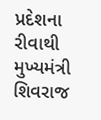પ્રદેશના રીવાથી મુખ્યમંત્રી શિવરાજ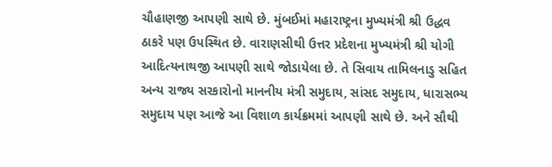ચૌહાણજી આપણી સાથે છે. મુંબઈમાં મહારાષ્ટ્રના મુખ્યમંત્રી શ્રી ઉદ્ધવ ઠાકરે પણ ઉપસ્થિત છે. વારાણસીથી ઉત્તર પ્રદેશના મુખ્યમંત્રી શ્રી યોગી આદિત્યનાથજી આપણી સાથે જોડાયેલા છે. તે સિવાય તામિલનાડુ સહિત અન્ય રાજ્ય સરકારોનો માનનીય મંત્રી સમુદાય, સાંસદ સમુદાય, ધારાસભ્ય સમુદાય પણ આજે આ વિશાળ કાર્યક્રમમાં આપણી સાથે છે. અને સૌથી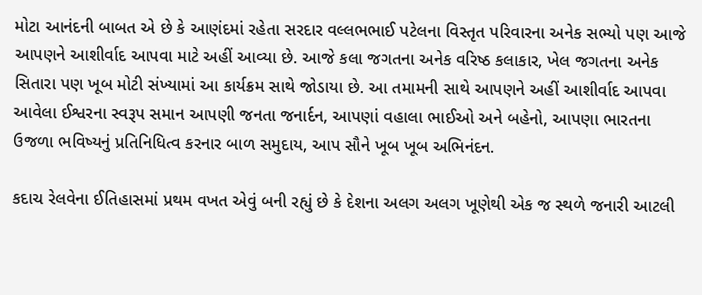મોટા આનંદની બાબત એ છે કે આણંદમાં રહેતા સરદાર વલ્લભભાઈ પટેલના વિસ્તૃત પરિવારના અનેક સભ્યો પણ આજે આપણને આશીર્વાદ આપવા માટે અહીં આવ્યા છે. આજે કલા જગતના અનેક વરિષ્ઠ કલાકાર, ખેલ જગતના અનેક સિતારા પણ ખૂબ મોટી સંખ્યામાં આ કાર્યક્રમ સાથે જોડાયા છે. આ તમામની સાથે આપણને અહીં આશીર્વાદ આપવા આવેલા ઈશ્વરના સ્વરૂપ સમાન આપણી જનતા જનાર્દન, આપણાં વહાલા ભાઈઓ અને બહેનો, આપણા ભારતના ઉજળા ભવિષ્યનું પ્રતિનિધિત્વ કરનાર બાળ સમુદાય, આપ સૌને ખૂબ ખૂબ અભિનંદન.

કદાચ રેલવેના ઈતિહાસમાં પ્રથમ વખત એવું બની રહ્યું છે કે દેશના અલગ અલગ ખૂણેથી એક જ સ્થળે જનારી આટલી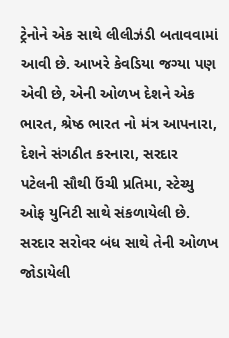ટ્રેનોને એક સાથે લીલીઝંડી બતાવવામાં આવી છે. આખરે કેવડિયા જગ્યા પણ એવી છે, એની ઓળખ દેશને એક ભારત, શ્રેષ્ઠ ભારત નો મંત્ર આપનારા, દેશને સંગઠીત કરનારા, સરદાર પટેલની સૌથી ઉંચી પ્રતિમા, સ્ટેચ્યુ ઓફ યુનિટી સાથે સંકળાયેલી છે. સરદાર સરોવર બંધ સાથે તેની ઓળખ જોડાયેલી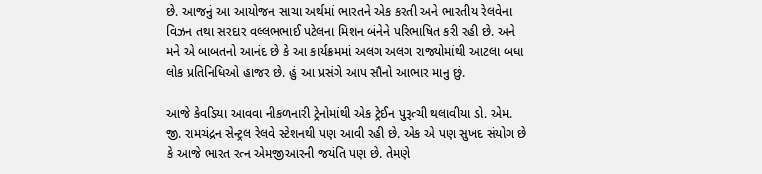છે. આજનું આ આયોજન સાચા અર્થમાં ભારતને એક કરતી અને ભારતીય રેલવેના વિઝન તથા સરદાર વલ્લભભાઈ પટેલના મિશન બંનેને પરિભાષિત કરી રહી છે. અને મને એ બાબતનો આનંદ છે કે આ કાર્યક્રમમાં અલગ અલગ રાજ્યોમાંથી આટલા બધા લોક પ્રતિનિધિઓ હાજર છે. હું આ પ્રસંગે આપ સૌનો આભાર માનુ છું.

આજે કેવડિયા આવવા નીકળનારી ટ્રેનોમાંથી એક ટ્રેઈન પુરૂત્ચી થલાવીયા ડો. એમ. જી. રામચંદ્રન સેન્ટ્રલ રેલવે સ્ટેશનથી પણ આવી રહી છે. એક એ પણ સુખદ સંયોગ છે કે આજે ભારત રત્ન એમજીઆરની જયંતિ પણ છે. તેમણે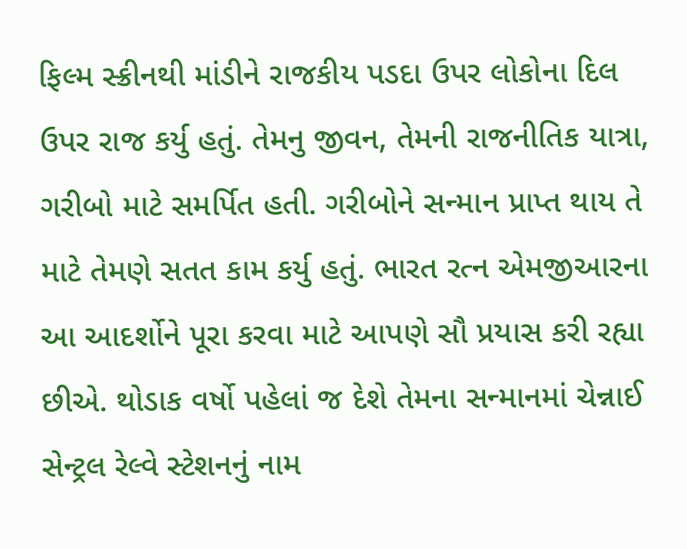ફિલ્મ સ્ક્રીનથી માંડીને રાજકીય પડદા ઉપર લોકોના દિલ ઉપર રાજ કર્યુ હતું. તેમનુ જીવન, તેમની રાજનીતિક યાત્રા, ગરીબો માટે સમર્પિત હતી. ગરીબોને સન્માન પ્રાપ્ત થાય તે માટે તેમણે સતત કામ કર્યુ હતું. ભારત રત્ન એમજીઆરના આ આદર્શોને પૂરા કરવા માટે આપણે સૌ પ્રયાસ કરી રહ્યા છીએ. થોડાક વર્ષો પહેલાં જ દેશે તેમના સન્માનમાં ચેન્નાઈ સેન્ટ્રલ રેલ્વે સ્ટેશનનું નામ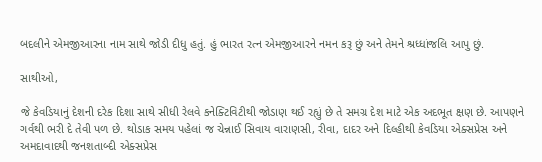બદલીને એમજીઆરના નામ સાથે જોડી દીધુ હતું. હું ભારત રત્ન એમજીઆરને નમન કરૂ છું અને તેમને શ્રધ્ધાંજલિ આપુ છું.

સાથીઓ,

જે કેવડિયાનું દેશની દરેક દિશા સાથે સીધી રેલવે કનેક્ટિવિટીથી જોડાણ થઈ રહ્યું છે તે સમગ્ર દેશ માટે એક અદભૂત ક્ષણ છે. આપણને ગર્વથી ભરી દે તેવી પળ છે. થોડાક સમય પહેલાં જ ચેન્નાઈ સિવાય વારાણસી, રીવા, દાદર અને દિલ્હીથી કેવડિયા એક્સપ્રેસ અને અમદાવાદથી જનશતાબ્દી એક્સપ્રેસ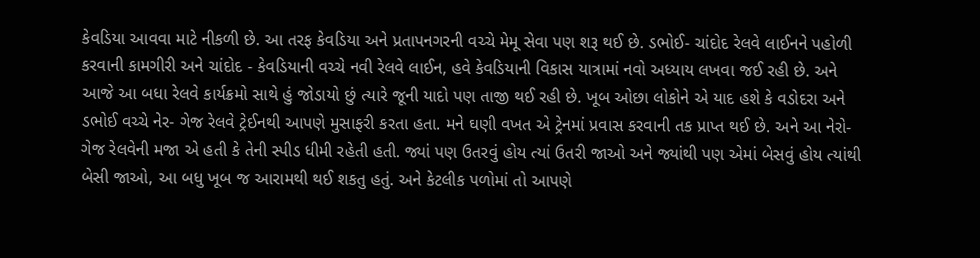કેવડિયા આવવા માટે નીકળી છે. આ તરફ કેવડિયા અને પ્રતાપનગરની વચ્ચે મેમૂ સેવા પણ શરૂ થઈ છે. ડભોઈ- ચાંદોદ રેલવે લાઈનને પહોળી કરવાની કામગીરી અને ચાંદોદ - કેવડિયાની વચ્ચે નવી રેલવે લાઈન, હવે કેવડિયાની વિકાસ યાત્રામાં નવો અધ્યાય લખવા જઈ રહી છે. અને આજે આ બધા રેલવે કાર્યક્રમો સાથે હું જોડાયો છું ત્યારે જૂની યાદો પણ તાજી થઈ રહી છે. ખૂબ ઓછા લોકોને એ યાદ હશે કે વડોદરા અને ડભોઈ વચ્ચે નેર- ગેજ રેલવે ટ્રેઈનથી આપણે મુસાફરી કરતા હતા. મને ઘણી વખત એ ટ્રેનમાં પ્રવાસ કરવાની તક પ્રાપ્ત થઈ છે. અને આ નેરો-ગેજ રેલવેની મજા એ હતી કે તેની સ્પીડ ધીમી રહેતી હતી. જ્યાં પણ ઉતરવું હોય ત્યાં ઉતરી જાઓ અને જ્યાંથી પણ એમાં બેસવું હોય ત્યાંથી બેસી જાઓ, આ બધુ ખૂબ જ આરામથી થઈ શકતુ હતું. અને કેટલીક પળોમાં તો આપણે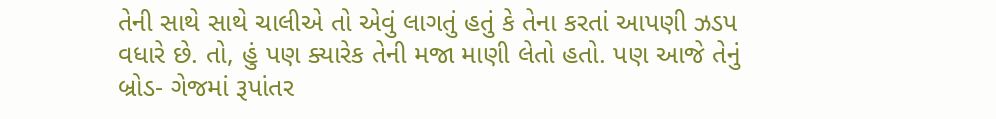તેની સાથે સાથે ચાલીએ તો એવું લાગતું હતું કે તેના કરતાં આપણી ઝડપ વધારે છે. તો, હું પણ ક્યારેક તેની મજા માણી લેતો હતો. પણ આજે તેનું બ્રોડ- ગેજમાં રૂપાંતર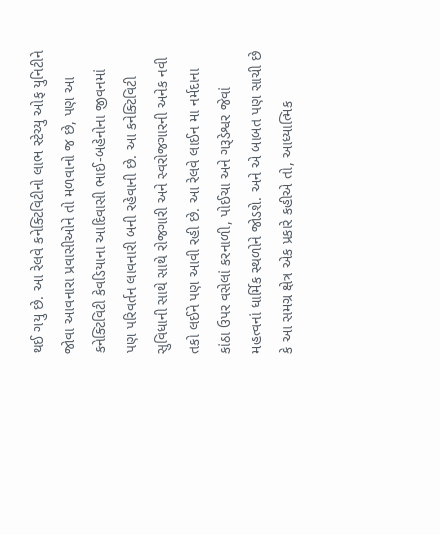થઈ ગયુ છે. આ રેલવે કનેક્ટિવિટીનો લાભ સ્ટેચ્યુ ઓફ યુનિટીને જોવા આવનારા પ્રવાસીઓને તો મળવાનો જ છે, પણ આ કનેક્ટિવિટી કેવડિયાના આદિવાસી ભાઈ-બહેનોના જીવનમાં પણ પરિવર્તન લાવનારી બની રહેવાની છે. આ કનેક્ટિવિટી સુવિધાની સાથે સાથે રોજગારી અને સ્વરોજગારની અનેક નવી તકો લઈને પણ આવી રહી છે. આ રેલવે લાઈન મા નર્મદાના કાંઠા ઉપર વસેલાં કરનાળી, પોઈચા અને ગરૂડેશ્વર જેવાં મહત્વનાં ધાર્મિક સ્થળોને જોડશે. અને એ બાબત પણ સાચી છે કે આ સમગ્ર ક્ષેત્ર એક પ્રકારે કહીએ તો, આધ્યાત્મિક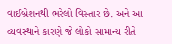વાઈબ્રેશનથી ભરેલો વિસ્તાર છે. અને આ વ્યવસ્થાને કારણે જે લોકો સામાન્ય રીતે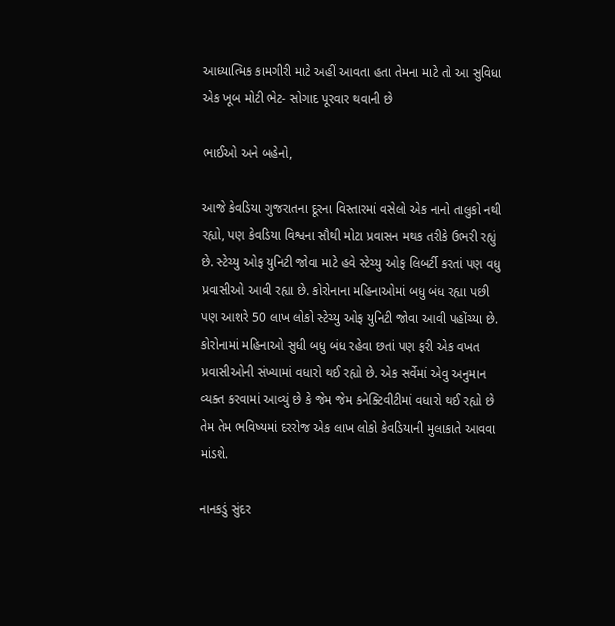આધ્યાત્મિક કામગીરી માટે અહીં આવતા હતા તેમના માટે તો આ સુવિધા એક ખૂબ મોટી ભેટ- સોગાદ પૂરવાર થવાની છે

ભાઈઓ અને બહેનો,

આજે કેવડિયા ગુજરાતના દૂરના વિસ્તારમાં વસેલો એક નાનો તાલુકો નથી રહ્યો, પણ કેવડિયા વિશ્વના સૌથી મોટા પ્રવાસન મથક તરીકે ઉભરી રહ્યું છે. સ્ટેચ્યુ ઓફ યુનિટી જોવા માટે હવે સ્ટેચ્યુ ઓફ લિબર્ટી કરતાં પણ વધુ પ્રવાસીઓ આવી રહ્યા છે. કોરોનાના મહિનાઓમાં બધુ બંધ રહ્યા પછી પણ આશરે 50 લાખ લોકો સ્ટેચ્યુ ઓફ યુનિટી જોવા આવી પહોંચ્યા છે. કોરોનામાં મહિનાઓ સુધી બધુ બંધ રહેવા છતાં પણ ફરી એક વખત પ્રવાસીઓની સંખ્યામાં વધારો થઈ રહ્યો છે. એક સર્વેમાં એવુ અનુમાન વ્યક્ત કરવામાં આવ્યું છે કે જેમ જેમ કનેક્ટિવીટીમાં વધારો થઈ રહ્યો છે તેમ તેમ ભવિષ્યમાં દરરોજ એક લાખ લોકો કેવડિયાની મુલાકાતે આવવા માંડશે.

નાનકડું સુંદર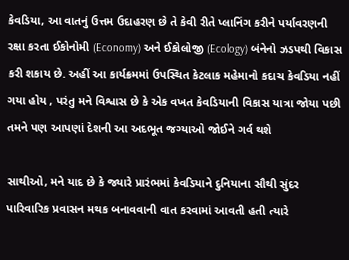કેવડિયા, આ વાતનું ઉત્તમ ઉદાહરણ છે તે કેવી રીતે પ્લાનિંગ કરીને પર્યાવરણની રક્ષા કરતા ઈકોનોમી (Economy) અને ઈકોલોજી (Ecology) બંનેનો ઝડપથી વિકાસ કરી શકાય છે. અહીં આ કાર્યક્રમમાં ઉપસ્થિત કેટલાક મહેમાનો કદાચ કેવડિયા નહીં ગયા હોય , પરંતુ મને વિશ્વાસ છે કે એક વખત કેવડિયાની વિકાસ યાત્રા જોયા પછી તમને પણ આપણાં દેશની આ અદભૂત જગ્યાઓ જોઈને ગર્વ થશે

સાથીઓ, મને યાદ છે કે જ્યારે પ્રારંભમાં કેવડિયાને દુનિયાના સૌથી સુંદર પારિવારિક પ્રવાસન મથક બનાવવાની વાત કરવામાં આવતી હતી ત્યારે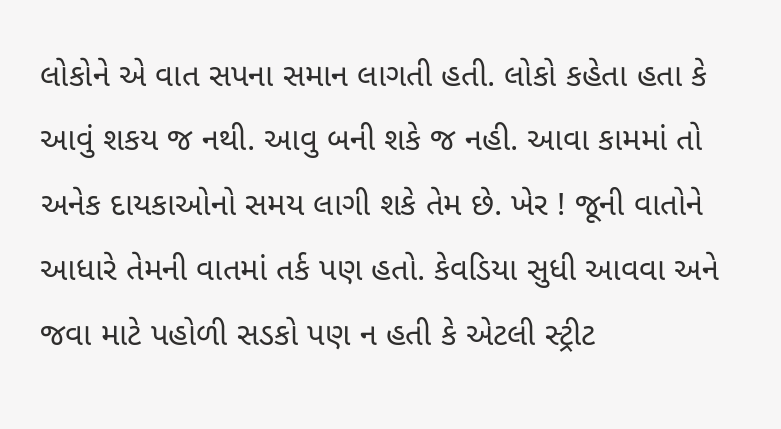લોકોને એ વાત સપના સમાન લાગતી હતી. લોકો કહેતા હતા કે આવું શકય જ નથી. આવુ બની શકે જ નહી. આવા કામમાં તો અનેક દાયકાઓનો સમય લાગી શકે તેમ છે. ખેર ! જૂની વાતોને આધારે તેમની વાતમાં તર્ક પણ હતો. કેવડિયા સુધી આવવા અને જવા માટે પહોળી સડકો પણ ન હતી કે એટલી સ્ટ્રીટ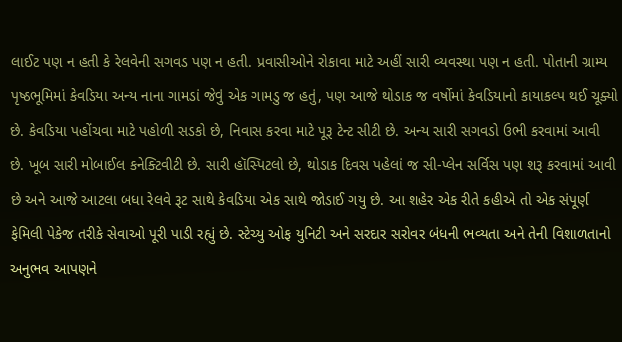લાઈટ પણ ન હતી કે રેલવેની સગવડ પણ ન હતી. પ્રવાસીઓને રોકાવા માટે અહીં સારી વ્યવસ્થા પણ ન હતી. પોતાની ગ્રામ્ય પૃષ્ઠભૂમિમાં કેવડિયા અન્ય નાના ગામડાં જેવું એક ગામડુ જ હતું, પણ આજે થોડાક જ વર્ષોમાં કેવડિયાનો કાયાકલ્પ થઈ ચૂક્યો છે. કેવડિયા પહોંચવા માટે પહોળી સડકો છે, નિવાસ કરવા માટે પૂરૂ ટેન્ટ સીટી છે. અન્ય સારી સગવડો ઉભી કરવામાં આવી છે. ખૂબ સારી મોબાઈલ કનેક્ટિવીટી છે. સારી હૉસ્પિટલો છે, થોડાક દિવસ પહેલાં જ સી-પ્લેન સર્વિસ પણ શરૂ કરવામાં આવી છે અને આજે આટલા બધા રેલવે રૂટ સાથે કેવડિયા એક સાથે જોડાઈ ગયુ છે. આ શહેર એક રીતે કહીએ તો એક સંપૂર્ણ ફેમિલી પેકેજ તરીકે સેવાઓ પૂરી પાડી રહ્યું છે. સ્ટેચ્યુ ઓફ યુનિટી અને સરદાર સરોવર બંધની ભવ્યતા અને તેની વિશાળતાનો અનુભવ આપણને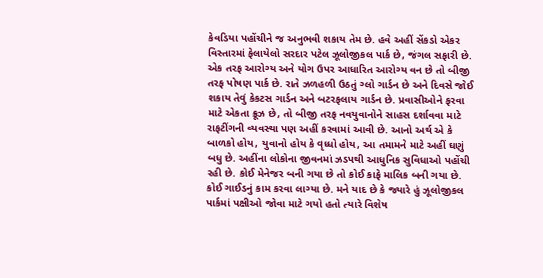કેવડિયા પહોંચીને જ અનુભવી શકાય તેમ છે. હવે અહીં સેંકડો એકર વિસ્તારમાં ફેલાયેલો સરદાર પટેલ ઝૂલોજીકલ પાર્ક છે, જંગલ સફારી છે. એક તરફ આરોગ્ય અને યોગ ઉપર આધારિત આરોગ્ય વન છે તો બીજી તરફ પોષણ પાર્ક છે. રાતે ઝળહળી ઉઠતું ગ્લો ગાર્ડન છે અને દિવસે જોઈ શકાય તેવું કેકટસ ગાર્ડન અને બટરફલાય ગાર્ડન છે. પ્રવાસીઓને ફરવા માટે એકતા ક્રૂઝ છે, તો બીજી તરફ નવયુવાનોને સાહસ દર્શાવવા માટે રાફટીંગની વ્યવસ્થા પણ અહીં કરવામાં આવી છે. આનો અર્થ એ કે બાળકો હોય, યુવાનો હોય કે વૃધ્ધો હોય, આ તમામને માટે અહીં ઘણું બધુ છે. અહીંના લોકોના જીવનમાં ઝડપથી આધુનિક સુવિધાઓ પહોંચી રહી છે. કોઈ મેનેજર બની ગયા છે તો કોઈ કાફે માલિક બની ગયા છે. કોઈ ગાઈડનું કામ કરવા લાગ્યા છે. મને યાદ છે કે જ્યારે હું ઝૂલોજીકલ પાર્કમાં પક્ષીઓ જોવા માટે ગયો હતો ત્યારે વિશેષ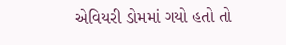એવિયરી ડોમમાં ગયો હતો તો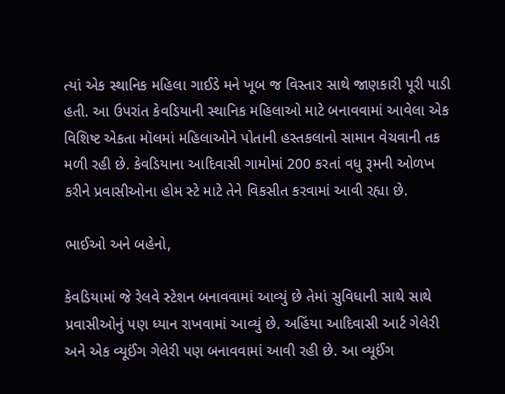ત્યાં એક સ્થાનિક મહિલા ગાઈડે મને ખૂબ જ વિસ્તાર સાથે જાણકારી પૂરી પાડી હતી. આ ઉપરાંત કેવડિયાની સ્થાનિક મહિલાઓ માટે બનાવવામાં આવેલા એક વિશિષ્ટ એકતા મૉલમાં મહિલાઓને પોતાની હસ્તકલાનો સામાન વેચવાની તક મળી રહી છે. કેવડિયાના આદિવાસી ગામોમાં 200 કરતાં વધુ રૂમની ઓળખ કરીને પ્રવાસીઓના હોમ સ્ટે માટે તેને વિકસીત કરવામાં આવી રહ્યા છે.

ભાઈઓ અને બહેનો,

કેવડિયામાં જે રેલવે સ્ટેશન બનાવવામાં આવ્યું છે તેમાં સુવિધાની સાથે સાથે પ્રવાસીઓનું પણ ધ્યાન રાખવામાં આવ્યું છે. અહિંયા આદિવાસી આર્ટ ગેલેરી અને એક વ્યૂઈંગ ગેલેરી પણ બનાવવામાં આવી રહી છે. આ વ્યૂઈંગ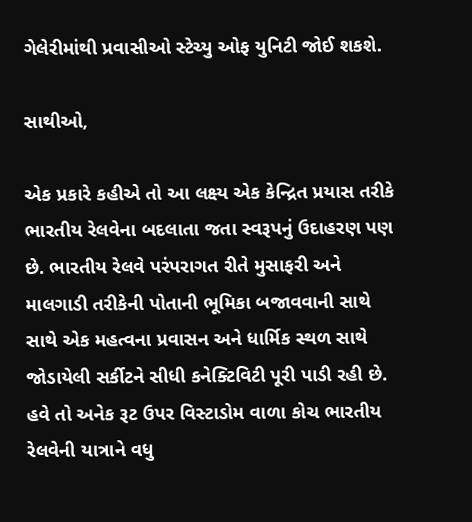ગેલેરીમાંથી પ્રવાસીઓ સ્ટેચ્યુ ઓફ યુનિટી જોઈ શકશે.

સાથીઓ,

એક પ્રકારે કહીએ તો આ લક્ષ્ય એક કેન્દ્રિત પ્રયાસ તરીકે ભારતીય રેલવેના બદલાતા જતા સ્વરૂપનું ઉદાહરણ પણ છે. ભારતીય રેલવે પરંપરાગત રીતે મુસાફરી અને માલગાડી તરીકેની પોતાની ભૂમિકા બજાવવાની સાથે સાથે એક મહત્વના પ્રવાસન અને ધાર્મિક સ્થળ સાથે જોડાયેલી સર્કીટને સીધી કનેક્ટિવિટી પૂરી પાડી રહી છે. હવે તો અનેક રૂટ ઉપર વિસ્ટાડોમ વાળા કોચ ભારતીય રેલવેની યાત્રાને વધુ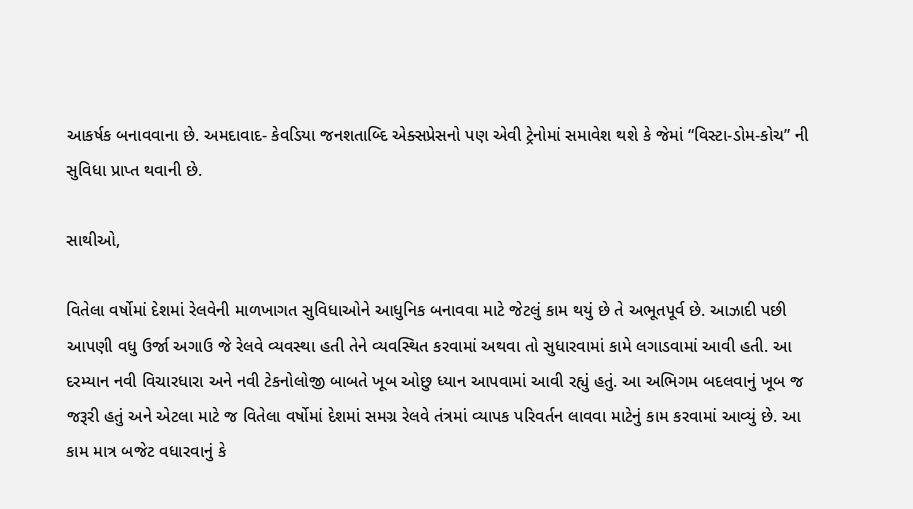આકર્ષક બનાવવાના છે. અમદાવાદ- કેવડિયા જનશતાબ્દિ એક્સપ્રેસનો પણ એવી ટ્રેનોમાં સમાવેશ થશે કે જેમાં “વિસ્ટા-ડોમ-કોચ” ની સુવિધા પ્રાપ્ત થવાની છે.

સાથીઓ,

વિતેલા વર્ષોમાં દેશમાં રેલવેની માળખાગત સુવિધાઓને આધુનિક બનાવવા માટે જેટલું કામ થયું છે તે અભૂતપૂર્વ છે. આઝાદી પછી આપણી વધુ ઉર્જા અગાઉ જે રેલવે વ્યવસ્થા હતી તેને વ્યવસ્થિત કરવામાં અથવા તો સુધારવામાં કામે લગાડવામાં આવી હતી. આ દરમ્યાન નવી વિચારધારા અને નવી ટેકનોલોજી બાબતે ખૂબ ઓછુ ધ્યાન આપવામાં આવી રહ્યું હતું. આ અભિગમ બદલવાનું ખૂબ જ જરૂરી હતું અને એટલા માટે જ વિતેલા વર્ષોમાં દેશમાં સમગ્ર રેલવે તંત્રમાં વ્યાપક પરિવર્તન લાવવા માટેનું કામ કરવામાં આવ્યું છે. આ કામ માત્ર બજેટ વધારવાનું કે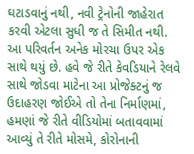ઘટાડવાનું નથી, નવી ટ્રેનોની જાહેરાત કરવી એટલા સુધી જ તે સિમીત નથી. આ પરિવર્તન અનેક મોરચા ઉપર એક સાથે થયું છે. હવે જે રીતે કેવડિયાને રેલવે સાથે જોડવા માટેના આ પ્રોજેક્ટનું જ ઉદાહરણ જોઈએ તો તેના નિર્માણમાં, હમણાં જે રીતે વીડિયોમાં બતાવવામાં આવ્યું તે રીતે મોસમે, કોરોનાની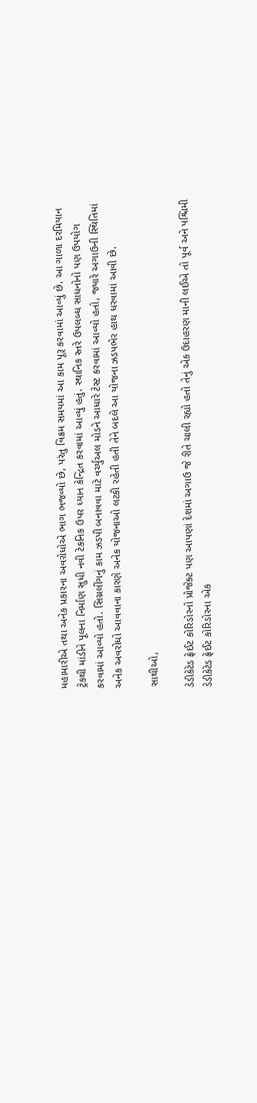મહામારીએ તથા અનેક પ્રકારના અવરોધોએ ભાગ ભજવ્યો છે, પરંતુ વિક્રમ સમયમાં આ કામ પૂરૂ કરવામાં આવ્યું છે. આ ગાળા દરમિયાન ટ્રેકથી માંડીને પૂલના નિર્માણ સુધી નવી ટેકનિક ઉપર ધ્યાન કેન્દ્રિત કરવામાં આવ્યું હતું. સ્થાનિક સ્તરે ઉપલબ્ધ સાધનોનો પણ ઉપયોગ કરવામાં આવ્યો હતો. સિગ્નલીંગનું કામ ઝડપી બનાવવા માટે વર્ચ્યુઅલ મોડને આધારે ટેસ્ટ કરવામાં આવ્યો હતો, જ્યારે અગાઉની સ્થિતિમાં અનેક અવરોધો આવવાના કારણે અનેક યોજનાઓ લટકી રહેતી હતી તેને બદલે આ યોજના ઝડપભેર હાથ ધરવામાં આવી છે.

સાથીઓ,

ડેડીકેટેડ ફ્રેઈટ કોરિડોરનો પ્રોજેક્ટ પણ આપણાં દેશમાં અગાઉ જે રીતે ચાલી રહ્યો હતો તેનું એક ઉદાહરણ માની લઈએ તો પૂર્વ અને પશ્ચિમી ડેડીકેટેડ ફ્રેઈટ કોરિડોરના એક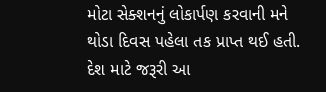મોટા સેક્શનનું લોકાર્પણ કરવાની મને થોડા દિવસ પહેલા તક પ્રાપ્ત થઈ હતી. દેશ માટે જરૂરી આ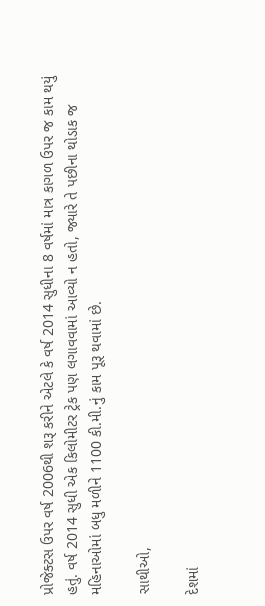પ્રોજેક્ટસ ઉપર વર્ષ 2006થી શરૂ કરીને એટલે કે વર્ષ 2014 સુધીના 8 વર્ષમાં માત્ર કાગળ ઉપર જ કામ થયું હતું. વર્ષ 2014 સુધી એક કિલોમીટર ટ્રેક પણ લગાવવામાં આવ્યો ન હતો, જ્યારે તે પછીના થોડાક જ મહિનાઓમાં બધુ મળીને 1100 કી.મી.નું કામ પૂરૂ થવામાં છે.

સાથીઓ,

દેશમાં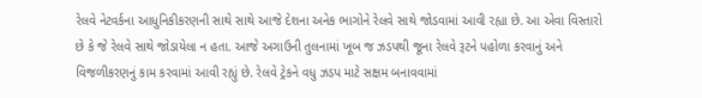રેલવે નેટવર્કના આધુનિકીકરણની સાથે સાથે આજે દેશના અનેક ભાગોને રેલવે સાથે જોડવામાં આવી રહ્યા છે. આ એવા વિસ્તારો છે કે જે રેલવે સાથે જોડાયેલા ન હતા. આજે અગાઉની તુલનામાં ખૂબ જ ઝડપથી જૂના રેલવે રૂટને પહોળા કરવાનું અને વિજળીકરણનું કામ કરવામાં આવી રહ્યું છે. રેલવે ટ્રેકને વધુ ઝડપ માટે સક્ષમ બનાવવામાં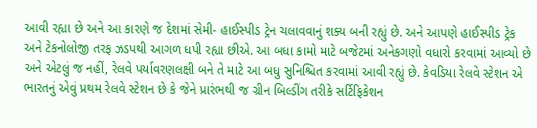આવી રહ્યા છે અને આ કારણે જ દેશમાં સેમી- હાઈસ્પીડ ટ્રેન ચલાવવાનું શક્ય બની રહ્યું છે. અને આપણે હાઈસ્પીડ ટ્રેક અને ટેકનોલોજી તરફ ઝડપથી આગળ ધપી રહ્યા છીએ. આ બધા કામો માટે બજેટમાં અનેકગણો વધારો કરવામાં આવ્યો છે અને એટલું જ નહીં, રેલવે પર્યાવરણલક્ષી બને તે માટે આ બધુ સુનિશ્ચિત કરવામાં આવી રહ્યું છે. કેવડિયા રેલવે સ્ટેશન એ ભારતનું એવું પ્રથમ રેલવે સ્ટેશન છે કે જેને પ્રારંભથી જ ગ્રીન બિલ્ડીંગ તરીકે સર્ટિફિકેશન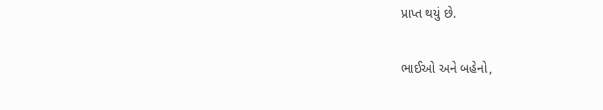પ્રાપ્ત થયું છે.

ભાઈઓ અને બહેનો,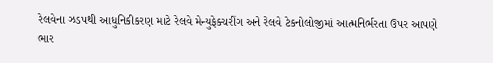રેલવેના ઝડપથી આધુનિકીકરણ માટે રેલવે મેન્યુફેક્ચરીંગ અને રેલવે ટેકનોલોજીમાં આત્મનિર્ભરતા ઉપર આપણે ભાર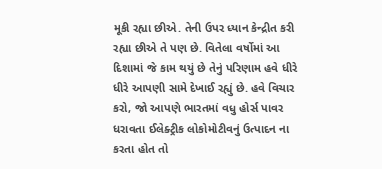મૂકી રહ્યા છીએ. તેની ઉપર ધ્યાન કેન્દ્રીત કરી રહ્યા છીએ તે પણ છે. વિતેલા વર્ષોમાં આ દિશામાં જે કામ થયું છે તેનું પરિણામ હવે ધીરે ધીરે આપણી સામે દેખાઈ રહ્યું છે. હવે વિચાર કરો, જો આપણે ભારતમાં વધુ હોર્સ પાવર ધરાવતા ઈલેક્ટ્રીક લોકોમોટીવનું ઉત્પાદન ના કરતા હોત તો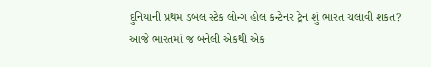દુનિયાની પ્રથમ ડબલ સ્ટેક લોન્ગ હોલ કન્ટેનર ટ્રેન શું ભારત ચલાવી શકત? આજે ભારતમાં જ બનેલી એકથી એક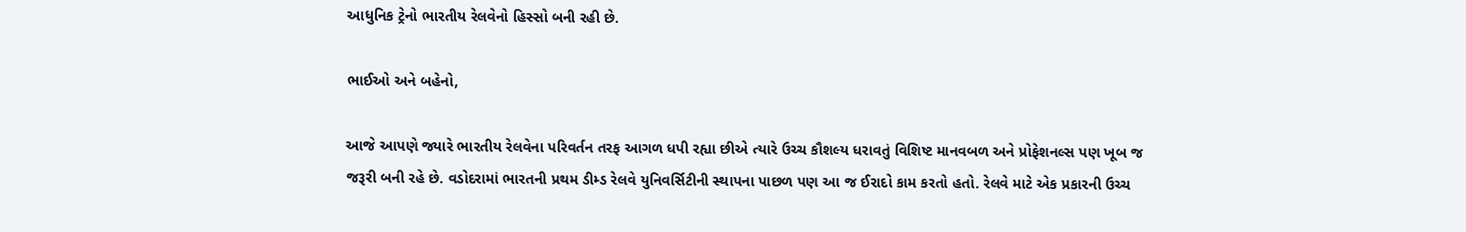આધુનિક ટ્રેનો ભારતીય રેલવેનો હિસ્સો બની રહી છે.

ભાઈઓ અને બહેનો,

આજે આપણે જ્યારે ભારતીય રેલવેના પરિવર્તન તરફ આગળ ધપી રહ્યા છીએ ત્યારે ઉચ્ચ કૌશલ્ય ધરાવતું વિશિષ્ટ માનવબળ અને પ્રોફેશનલ્સ પણ ખૂબ જ જરૂરી બની રહે છે. વડોદરામાં ભારતની પ્રથમ ડીમ્ડ રેલવે યુનિવર્સિટીની સ્થાપના પાછળ પણ આ જ ઈરાદો કામ કરતો હતો. રેલવે માટે એક પ્રકારની ઉચ્ચ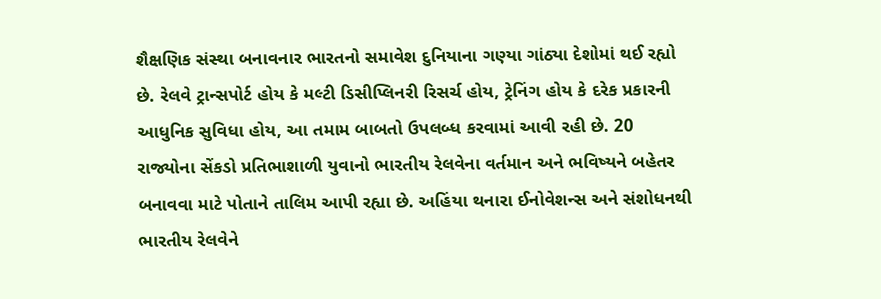શૈક્ષણિક સંસ્થા બનાવનાર ભારતનો સમાવેશ દુનિયાના ગણ્યા ગાંઠ્યા દેશોમાં થઈ રહ્યો છે. રેલવે ટ્રાન્સપોર્ટ હોય કે મલ્ટી ડિસીપ્લિનરી રિસર્ચ હોય, ટ્રેનિંગ હોય કે દરેક પ્રકારની આધુનિક સુવિધા હોય, આ તમામ બાબતો ઉપલબ્ધ કરવામાં આવી રહી છે. 20 રાજ્યોના સેંકડો પ્રતિભાશાળી યુવાનો ભારતીય રેલવેના વર્તમાન અને ભવિષ્યને બહેતર બનાવવા માટે પોતાને તાલિમ આપી રહ્યા છે. અહિંયા થનારા ઈનોવેશન્સ અને સંશોધનથી ભારતીય રેલવેને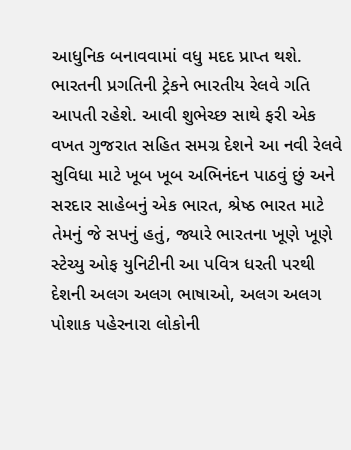આધુનિક બનાવવામાં વધુ મદદ પ્રાપ્ત થશે. ભારતની પ્રગતિની ટ્રેકને ભારતીય રેલવે ગતિ આપતી રહેશે. આવી શુભેચ્છ સાથે ફરી એક વખત ગુજરાત સહિત સમગ્ર દેશને આ નવી રેલવે સુવિધા માટે ખૂબ ખૂબ અભિનંદન પાઠવું છું અને સરદાર સાહેબનું એક ભારત, શ્રેષ્ઠ ભારત માટે તેમનું જે સપનું હતું, જ્યારે ભારતના ખૂણે ખૂણે સ્ટેચ્યુ ઓફ યુનિટીની આ પવિત્ર ધરતી પરથી દેશની અલગ અલગ ભાષાઓ, અલગ અલગ પોશાક પહેરનારા લોકોની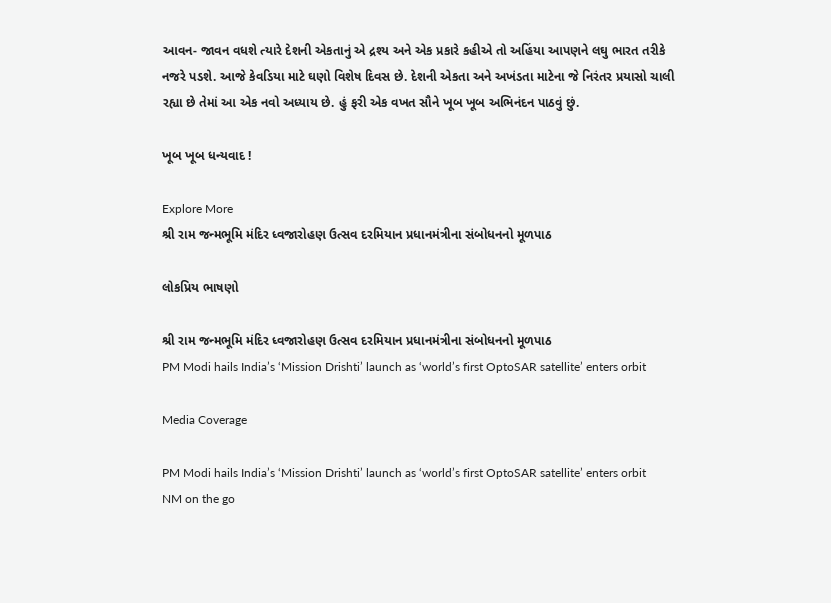આવન- જાવન વધશે ત્યારે દેશની એકતાનું એ દ્રશ્ય અને એક પ્રકારે કહીએ તો અહિંયા આપણને લઘુ ભારત તરીકે નજરે પડશે. આજે કેવડિયા માટે ઘણો વિશેષ દિવસ છે. દેશની એકતા અને અખંડતા માટેના જે નિરંતર પ્રયાસો ચાલી રહ્યા છે તેમાં આ એક નવો અધ્યાય છે. હું ફરી એક વખત સૌને ખૂબ ખૂબ અભિનંદન પાઠવું છું.

ખૂબ ખૂબ ધન્યવાદ !

Explore More
શ્રી રામ જન્મભૂમિ મંદિર ધ્વજારોહણ ઉત્સવ દરમિયાન પ્રધાનમંત્રીના સંબોધનનો મૂળપાઠ

લોકપ્રિય ભાષણો

શ્રી રામ જન્મભૂમિ મંદિર ધ્વજારોહણ ઉત્સવ દરમિયાન પ્રધાનમંત્રીના સંબોધનનો મૂળપાઠ
PM Modi hails India’s ‘Mission Drishti’ launch as ‘world’s first OptoSAR satellite’ enters orbit

Media Coverage

PM Modi hails India’s ‘Mission Drishti’ launch as ‘world’s first OptoSAR satellite’ enters orbit
NM on the go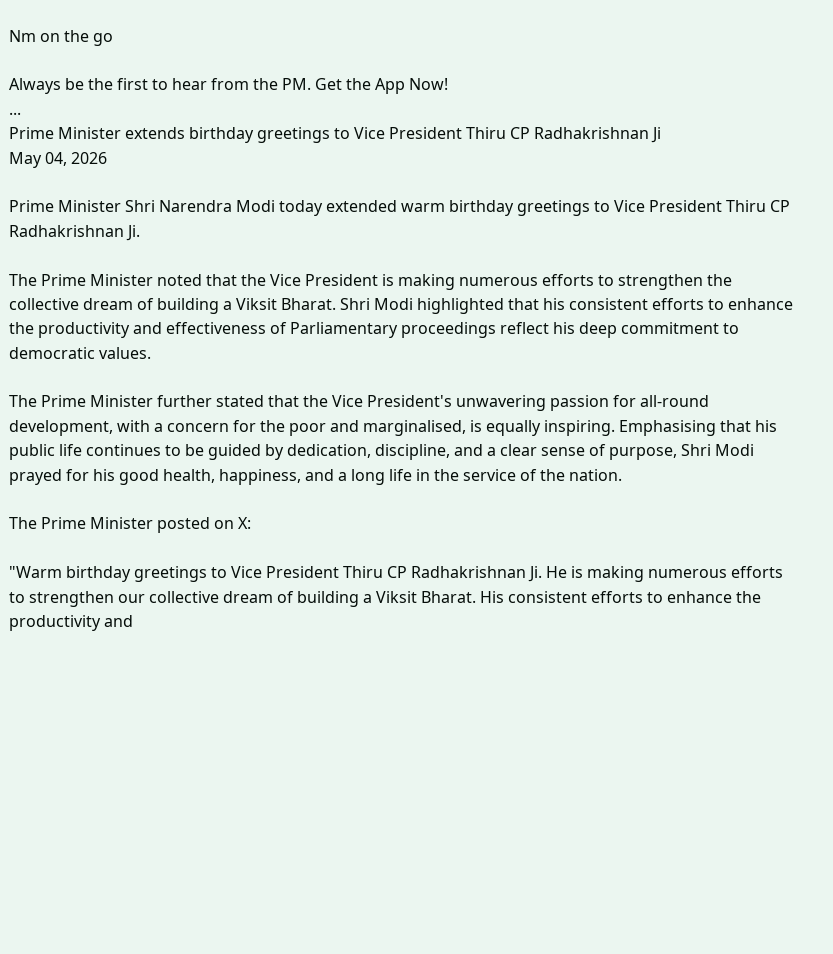Nm on the go

Always be the first to hear from the PM. Get the App Now!
...
Prime Minister extends birthday greetings to Vice President Thiru CP Radhakrishnan Ji
May 04, 2026

Prime Minister Shri Narendra Modi today extended warm birthday greetings to Vice President Thiru CP Radhakrishnan Ji.

The Prime Minister noted that the Vice President is making numerous efforts to strengthen the collective dream of building a Viksit Bharat. Shri Modi highlighted that his consistent efforts to enhance the productivity and effectiveness of Parliamentary proceedings reflect his deep commitment to democratic values.

The Prime Minister further stated that the Vice President's unwavering passion for all-round development, with a concern for the poor and marginalised, is equally inspiring. Emphasising that his public life continues to be guided by dedication, discipline, and a clear sense of purpose, Shri Modi prayed for his good health, happiness, and a long life in the service of the nation.

The Prime Minister posted on X:

"Warm birthday greetings to Vice President Thiru CP Radhakrishnan Ji. He is making numerous efforts to strengthen our collective dream of building a Viksit Bharat. His consistent efforts to enhance the productivity and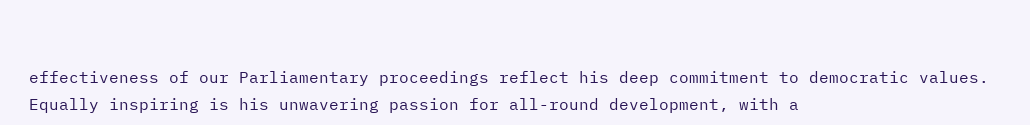effectiveness of our Parliamentary proceedings reflect his deep commitment to democratic values. Equally inspiring is his unwavering passion for all-round development, with a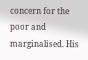concern for the poor and marginalised. His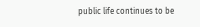public life continues to be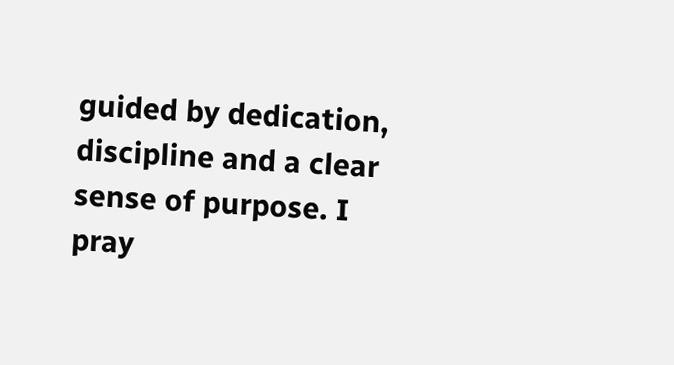guided by dedication, discipline and a clear sense of purpose. I pray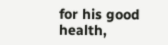for his good health,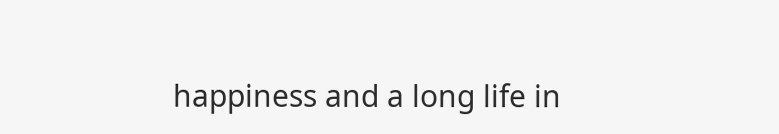happiness and a long life in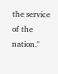the service of the nation."